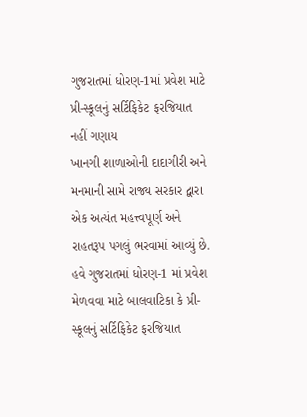ગુજરાતમાં ધોરણ-1માં પ્રવેશ માટે પ્રી-સ્કૂલનું સર્ટિફિકેટ ફરજિયાત નહીં ગણાય
ખાનગી શાળાઓની દાદાગીરી અને મનમાની સામે રાજ્ય સરકાર દ્વારા એક અત્યંત મહત્ત્વપૂર્ણ અને રાહતરૂપ પગલું ભરવામાં આવ્યું છે. હવે ગુજરાતમાં ધોરણ-1 માં પ્રવેશ મેળવવા માટે બાલવાટિકા કે પ્રી-સ્કૂલનું સર્ટિફિકેટ ફરજિયાત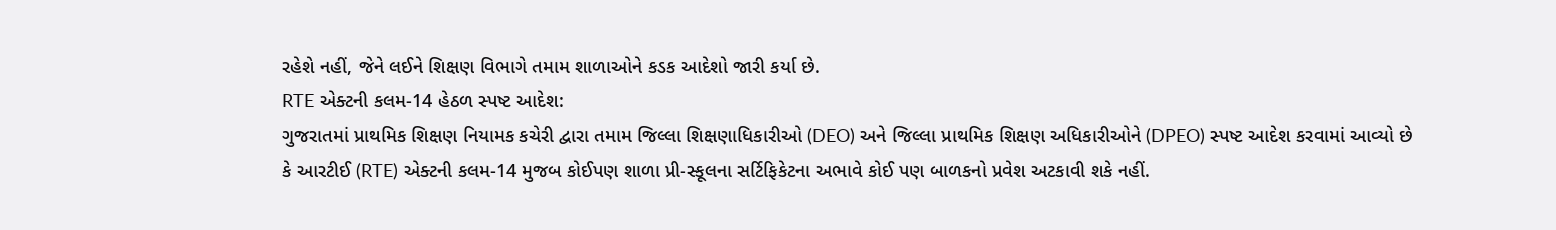રહેશે નહીં, જેને લઈને શિક્ષણ વિભાગે તમામ શાળાઓને કડક આદેશો જારી કર્યા છે.
RTE એક્ટની કલમ-14 હેઠળ સ્પષ્ટ આદેશ:
ગુજરાતમાં પ્રાથમિક શિક્ષણ નિયામક કચેરી દ્વારા તમામ જિલ્લા શિક્ષણાધિકારીઓ (DEO) અને જિલ્લા પ્રાથમિક શિક્ષણ અધિકારીઓને (DPEO) સ્પષ્ટ આદેશ કરવામાં આવ્યો છે કે આરટીઈ (RTE) એક્ટની કલમ-14 મુજબ કોઈપણ શાળા પ્રી-સ્કૂલના સર્ટિફિકેટના અભાવે કોઈ પણ બાળકનો પ્રવેશ અટકાવી શકે નહીં.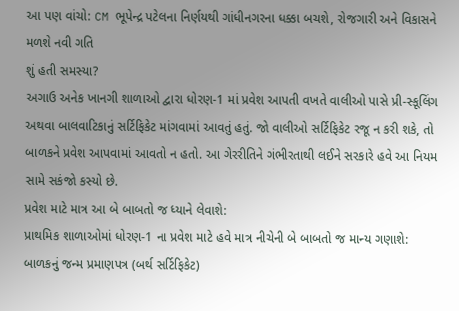આ પણ વાંચો: CM ભૂપેન્દ્ર પટેલના નિર્ણયથી ગાંધીનગરના ધક્કા બચશે, રોજગારી અને વિકાસને મળશે નવી ગતિ
શું હતી સમસ્યા?
અગાઉ અનેક ખાનગી શાળાઓ દ્વારા ધોરણ-1 માં પ્રવેશ આપતી વખતે વાલીઓ પાસે પ્રી-સ્કૂલિંગ અથવા બાલવાટિકાનું સર્ટિફિકેટ માંગવામાં આવતું હતું. જો વાલીઓ સર્ટિફિકેટ રજૂ ન કરી શકે, તો બાળકને પ્રવેશ આપવામાં આવતો ન હતો. આ ગેરરીતિને ગંભીરતાથી લઈને સરકારે હવે આ નિયમ સામે સકંજો કસ્યો છે.
પ્રવેશ માટે માત્ર આ બે બાબતો જ ધ્યાને લેવાશે:
પ્રાથમિક શાળાઓમાં ધોરણ-1 ના પ્રવેશ માટે હવે માત્ર નીચેની બે બાબતો જ માન્ય ગણાશે:
બાળકનું જન્મ પ્રમાણપત્ર (બર્થ સર્ટિફિકેટ)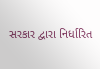સરકાર દ્વારા નિર્ધારિત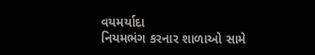વયમર્યાદા
નિયમભંગ કરનાર શાળાઓ સામે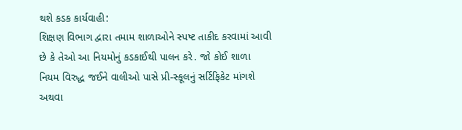થશે કડક કાર્યવાહી:
શિક્ષણ વિભાગ દ્વારા તમામ શાળાઓને સ્પષ્ટ તાકીદ કરવામાં આવી છે કે તેઓ આ નિયમોનું કડકાઈથી પાલન કરે. જો કોઈ શાળા નિયમ વિરુદ્ધ જઈને વાલીઓ પાસે પ્રી-સ્કૂલનું સર્ટિફિકેટ માંગશે અથવા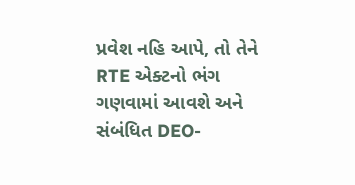પ્રવેશ નહિ આપે, તો તેને RTE એક્ટનો ભંગ ગણવામાં આવશે અને સંબંધિત DEO-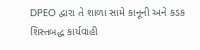DPEO દ્વારા તે શાળા સામે કાનૂની અને કડક શિસ્તબદ્ધ કાર્યવાહી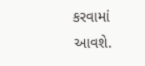કરવામાં આવશે.